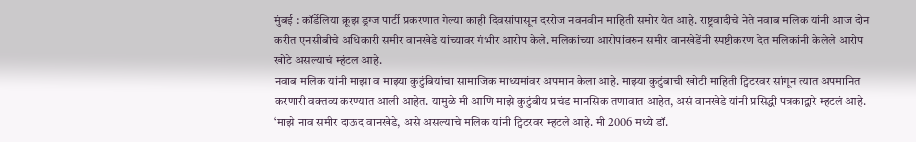मुंबई : कॉर्डेलिया क्रूझ ड्रग्ज पार्टी प्रकरणात गेल्या काही दिवसांपासून दररोज नवनवीन माहिती समोर येत आहे. राष्ट्रवादीचे नेते नवाब मलिक यांनी आज दोन करीत एनसीबीचे अधिकारी समीर वानखेडे यांच्यावर गंभीर आरोप केले. मलिकांच्या आरोपांवरुन समीर वानखेडेंनी स्पष्टीकरण देत मलिकांनी केलेले आरोप खोटे असल्याचं म्हंटल आहे.
नवाब मलिक यांनी माझा व माझ्या कुटुंबियांचा सामाजिक माध्यमांवर अपमान केला आहे. माझ्या कुटुंबाची खोटी माहिती ट्विटरवर सांगून त्यात अपमानित करणारी वक्तव्य करण्यात आली आहेत. यामुळे मी आणि माझे कुटुंबीय प्रचंड मानसिक तणावात आहेत, असं वानखेडे यांनी प्रसिद्धी पत्रकाद्वारे म्हटलं आहे.
‘माझे नाव समीर दाऊद वानखेडे, असे असल्याचे मलिक यांनी ट्विटरवर म्हटले आहे. मी 2006 मध्ये डॉ.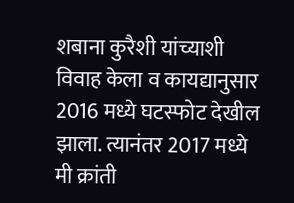शबाना कुरैशी यांच्याशी विवाह केला व कायद्यानुसार 2016 मध्ये घटस्फोट देखील झाला. त्यानंतर 2017 मध्ये मी क्रांती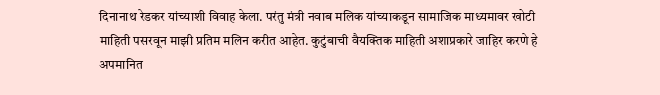दिनानाथ रेडकर यांच्याशी विवाह केला. परंतु मंत्री नवाब मलिक यांच्याकडून सामाजिक माध्यमावर खोटी माहिती पसरवून माझी प्रतिम मलिन करीत आहेत. कुटुंबाची वैयक्तिक माहिती अशाप्रकारे जाहिर करणे हे अपमानित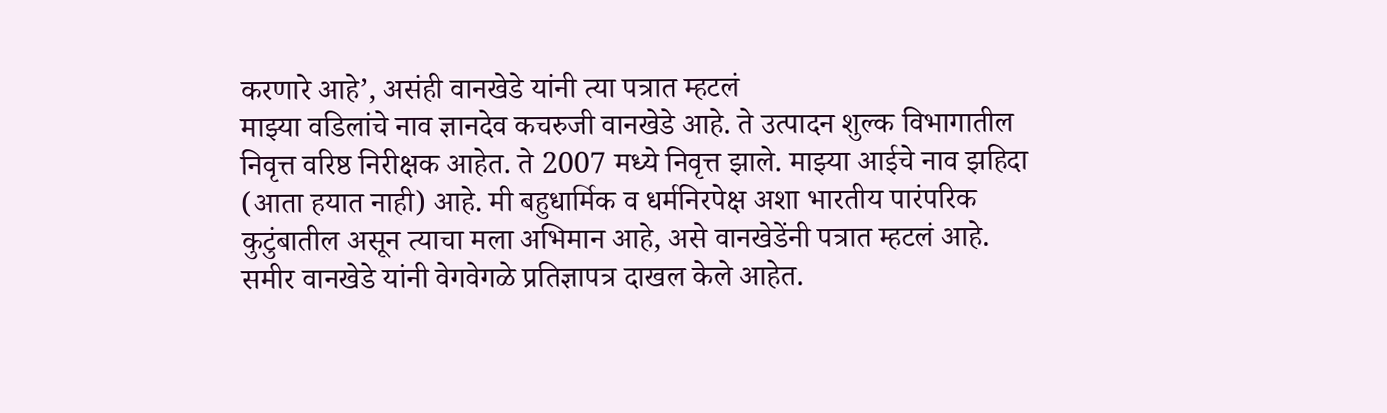करणारे आहे’, असंही वानखेडे यांनी त्या पत्रात म्हटलं
माझ्या वडिलांचे नाव ज्ञानदेव कचरुजी वानखेडे आहे. ते उत्पादन शुल्क विभागातील निवृत्त वरिष्ठ निरीक्षक आहेत. ते 2007 मध्ये निवृत्त झाले. माझ्या आईचे नाव झहिदा (आता हयात नाही) आहे. मी बहुधार्मिक व धर्मनिरपेक्ष अशा भारतीय पारंपरिक कुटुंबातील असून त्याचा मला अभिमान आहे, असे वानखेडेंनी पत्रात म्हटलं आहे.
समीर वानखेडे यांनी वेगवेगळे प्रतिज्ञापत्र दाखल केले आहेत.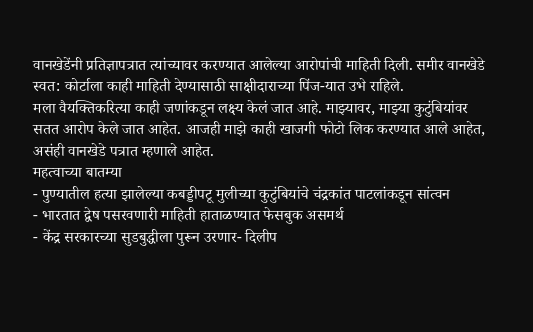वानखेडेंनी प्रतिज्ञापत्रात त्यांच्यावर करण्यात आलेल्या आरोपांची माहिती दिली. समीर वानखेडे स्वत: कोर्टाला काही माहिती देण्यासाठी साक्षीदाराच्या पिंज-यात उभे राहिले.
मला वैयक्तिकरित्या काही जणांकडून लक्ष्य केलं जात आहे. माझ्यावर, माझ्या कुटुंबियांवर सतत आरोप केले जात आहेत. आजही माझे काही खाजगी फोटो लिक करण्यात आले आहेत, असंही वानखेडे पत्रात म्हणाले आहेत.
महत्वाच्या बातम्या
- पुण्यातील हत्या झालेल्या कबड्डीपटू मुलीच्या कुटुंबियांचे चंद्रकांत पाटलांकडून सांत्वन
- भारतात द्वेष पसरवणारी माहिती हाताळण्यात फेसबुक असमर्थ
- केंद्र सरकारच्या सुडबुद्धीला पुरून उरणार- दिलीप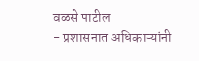वळसे पाटील
- प्रशासनात अधिकाऱ्यांनी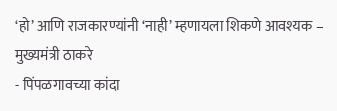‘हो’ आणि राजकारण्यांनी ‘नाही’ म्हणायला शिकणे आवश्यक – मुख्यमंत्री ठाकरे
- पिंपळगावच्या कांदा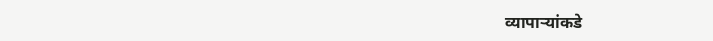व्यापाऱ्यांकडे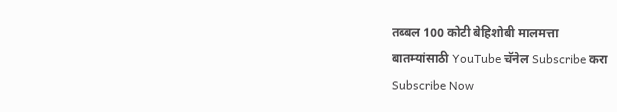तब्बल 100 कोटी बेहिशोबी मालमत्ता
बातम्यांसाठी YouTube चॅनेल Subscribe करा
Subscribe Now